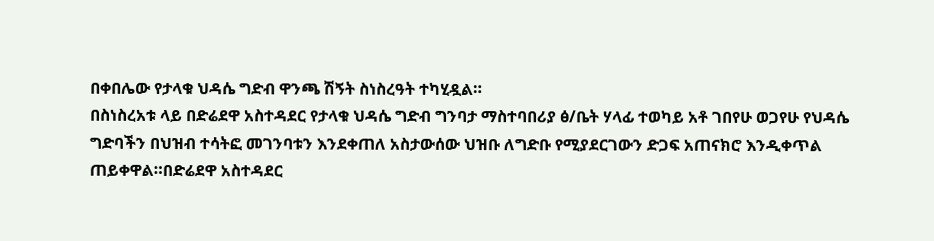በቀበሌው የታላቁ ህዳሴ ግድብ ዋንጫ ሽኝት ስነስረዓት ተካሂዷል።
በስነስረአቱ ላይ በድሬደዋ አስተዳደር የታላቁ ህዳሴ ግድብ ግንባታ ማስተባበሪያ ፅ/ቤት ሃላፊ ተወካይ አቶ ገበየሁ ወጋየሁ የህዳሴ ግድባችን በህዝብ ተሳትፎ መገንባቱን እንደቀጠለ አስታውሰው ህዝቡ ለግድቡ የሚያደርገውን ድጋፍ አጠናክሮ እንዲቀጥል ጠይቀዋል።በድሬደዋ አስተዳደር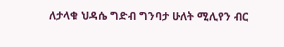ለታላቁ ህዳሴ ግድብ ግንባታ ሁለት ሚሊየን ብር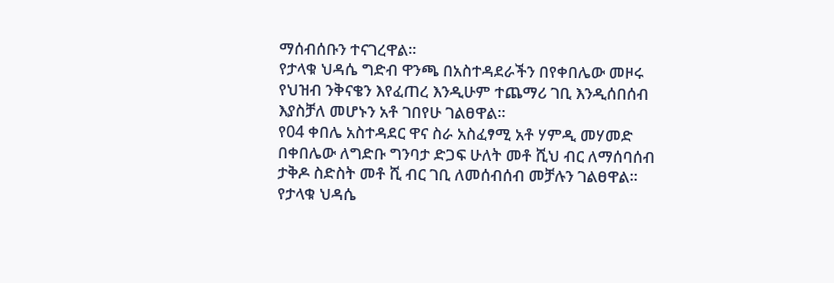ማሰብሰቡን ተናገረዋል።
የታላቁ ህዳሴ ግድብ ዋንጫ በአስተዳደራችን በየቀበሌው መዞሩ የህዝብ ንቅናቄን እየፈጠረ እንዲሁም ተጨማሪ ገቢ እንዲሰበሰብ እያስቻለ መሆኑን አቶ ገበየሁ ገልፀዋል።
የ04 ቀበሌ አስተዳደር ዋና ስራ አስፈፃሚ አቶ ሃምዲ መሃመድ በቀበሌው ለግድቡ ግንባታ ድጋፍ ሁለት መቶ ሺህ ብር ለማሰባሰብ ታቅዶ ስድስት መቶ ሺ ብር ገቢ ለመሰብሰብ መቻሉን ገልፀዋል።
የታላቁ ህዳሴ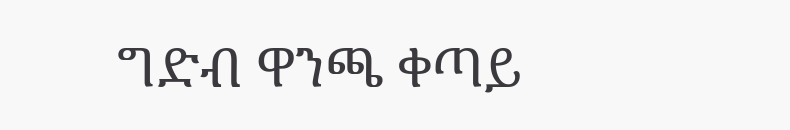ግድብ ዋንጫ ቀጣይ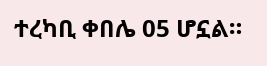ተረካቢ ቀበሌ 05 ሆኗል።